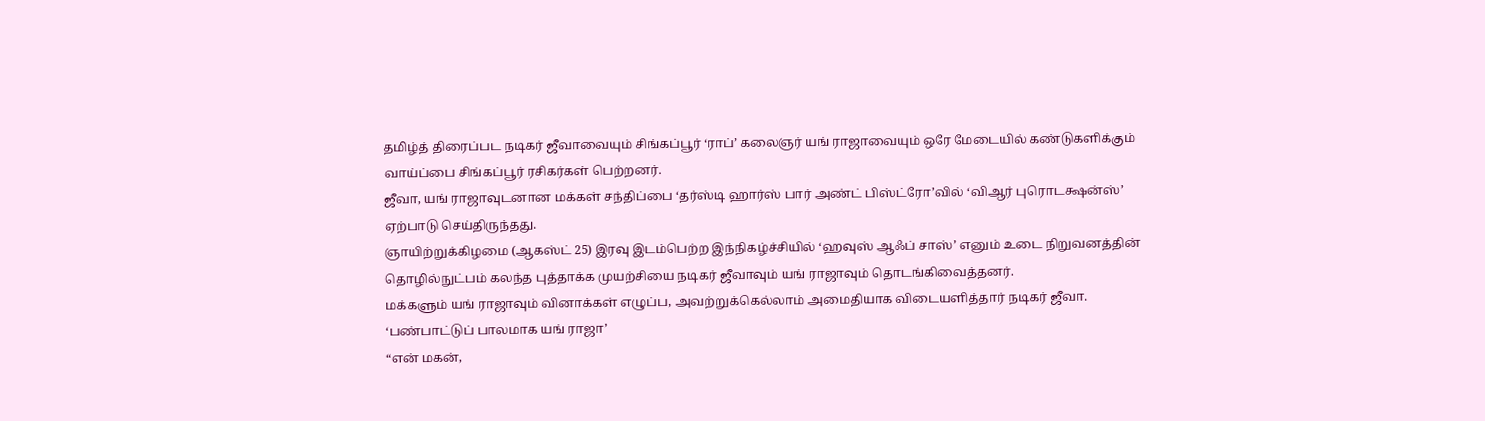தமிழ்த் திரைப்பட நடிகர் ஜீவாவையும் சிங்கப்பூர் ‘ராப்’ கலைஞர் யங் ராஜாவையும் ஒரே மேடையில் கண்டுகளிக்கும் வாய்ப்பை சிங்கப்பூர் ரசிகர்கள் பெற்றனர்.
ஜீவா, யங் ராஜாவுடனான மக்கள் சந்திப்பை ‘தர்ஸ்டி ஹார்ஸ் பார் அண்ட் பிஸ்ட்ரோ’வில் ‘விஆர் புரொடக்ஷன்ஸ்’ ஏற்பாடு செய்திருந்தது.
ஞாயிற்றுக்கிழமை (ஆகஸ்ட் 25) இரவு இடம்பெற்ற இந்நிகழ்ச்சியில் ‘ஹவுஸ் ஆஃப் சாஸ்’ எனும் உடை நிறுவனத்தின் தொழில்நுட்பம் கலந்த புத்தாக்க முயற்சியை நடிகர் ஜீவாவும் யங் ராஜாவும் தொடங்கிவைத்தனர்.
மக்களும் யங் ராஜாவும் வினாக்கள் எழுப்ப, அவற்றுக்கெல்லாம் அமைதியாக விடையளித்தார் நடிகர் ஜீவா.
‘பண்பாட்டுப் பாலமாக யங் ராஜா’
“என் மகன்,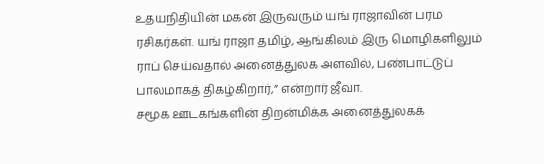உதயநிதியின் மகன் இருவரும் யங் ராஜாவின் பரம ரசிகர்கள். யங் ராஜா தமிழ், ஆங்கிலம் இரு மொழிகளிலும் ராப் செய்வதால் அனைத்துலக அளவில், பண்பாட்டுப் பாலமாகத் திகழ்கிறார்,” என்றார் ஜீவா.
சமூக ஊடகங்களின் திறன்மிக்க அனைத்துலகக்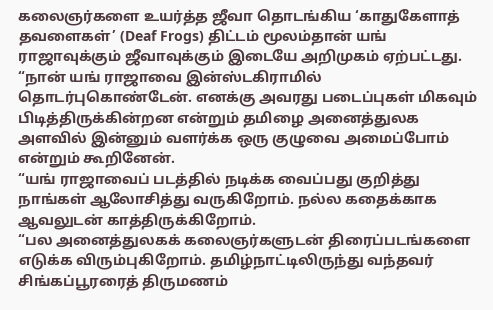கலைஞர்களை உயர்த்த ஜீவா தொடங்கிய ‘காதுகேளாத் தவளைகள்’ (Deaf Frogs) திட்டம் மூலம்தான் யங் ராஜாவுக்கும் ஜீவாவுக்கும் இடையே அறிமுகம் ஏற்பட்டது.
“நான் யங் ராஜாவை இன்ஸ்டகிராமில் தொடர்புகொண்டேன். எனக்கு அவரது படைப்புகள் மிகவும் பிடித்திருக்கின்றன என்றும் தமிழை அனைத்துலக அளவில் இன்னும் வளர்க்க ஒரு குழுவை அமைப்போம் என்றும் கூறினேன்.
“யங் ராஜாவைப் படத்தில் நடிக்க வைப்பது குறித்து நாங்கள் ஆலோசித்து வருகிறோம். நல்ல கதைக்காக ஆவலுடன் காத்திருக்கிறோம்.
“பல அனைத்துலகக் கலைஞர்களுடன் திரைப்படங்களை எடுக்க விரும்புகிறோம். தமிழ்நாட்டிலிருந்து வந்தவர் சிங்கப்பூரரைத் திருமணம்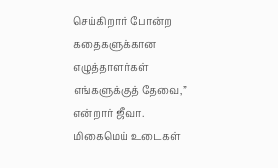செய்கிறார் போன்ற கதைகளுக்கான எழுத்தாளர்கள் எங்களுக்குத் தேவை,” என்றார் ஜீவா.
மிகைமெய் உடைகள்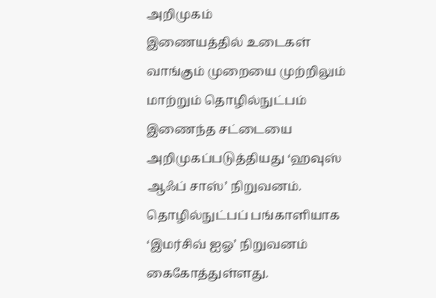அறிமுகம்
இணையத்தில் உடைகள் வாங்கும் முறையை முற்றிலும் மாற்றும் தொழில்நுட்பம் இணைந்த சட்டையை அறிமுகப்படுத்தியது ‘ஹவுஸ் ஆஃப் சாஸ்’ நிறுவனம். தொழில்நுட்பப் பங்காளியாக ‘இமர்சிவ் ஐஓ’ நிறுவனம் கைகோத்துள்ளது.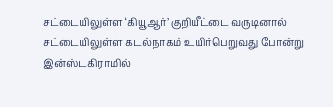சட்டையிலுள்ள ‘கியூஆர்’ குறியீட்டை வருடினால் சட்டையிலுள்ள கடல்நாகம் உயிர்பெறுவது போன்று இன்ஸ்டகிராமில்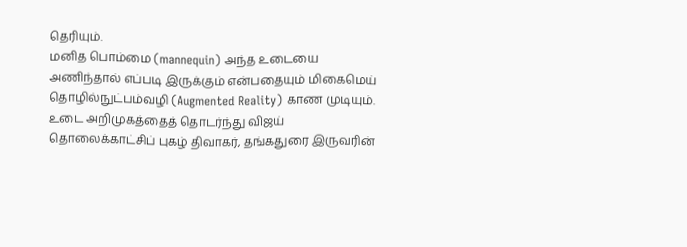தெரியும்.
மனித பொம்மை (mannequin) அந்த உடையை அணிந்தால் எப்படி இருக்கும் என்பதையும் மிகைமெய் தொழில்நுட்பம்வழி (Augmented Reality) காண முடியும்.
உடை அறிமுகத்தைத் தொடர்ந்து விஜய் தொலைக்காட்சிப் புகழ் திவாகர், தங்கதுரை இருவரின்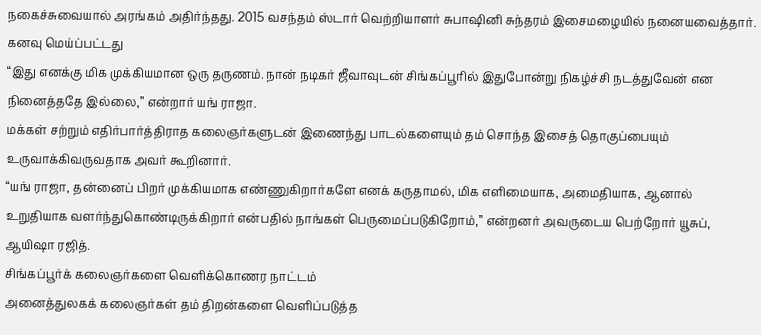நகைச்சுவையால் அரங்கம் அதிர்ந்தது. 2015 வசந்தம் ஸ்டார் வெற்றியாளர் சுபாஷினி சுந்தரம் இசைமழையில் நனையவைத்தார்.
கனவு மெய்ப்பட்டது
“இது எனக்கு மிக முக்கியமான ஒரு தருணம். நான் நடிகர் ஜீவாவுடன் சிங்கப்பூரில் இதுபோன்று நிகழ்ச்சி நடத்துவேன் என நினைத்ததே இல்லை,” என்றார் யங் ராஜா.
மக்கள் சற்றும் எதிர்பார்த்திராத கலைஞர்களுடன் இணைந்து பாடல்களையும் தம் சொந்த இசைத் தொகுப்பையும் உருவாக்கிவருவதாக அவர் கூறினார்.
“யங் ராஜா, தன்னைப் பிறர் முக்கியமாக எண்ணுகிறார்களே எனக் கருதாமல், மிக எளிமையாக, அமைதியாக, ஆனால் உறுதியாக வளர்ந்துகொண்டிருக்கிறார் என்பதில் நாங்கள் பெருமைப்படுகிறோம்,” என்றனர் அவருடைய பெற்றோர் யூசுப், ஆயிஷா ரஜித்.
சிங்கப்பூர்க் கலைஞர்களை வெளிக்கொணர நாட்டம்
அனைத்துலகக் கலைஞர்கள் தம் திறன்களை வெளிப்படுத்த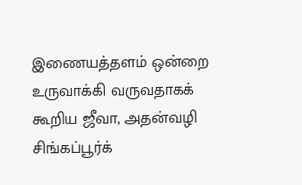இணையத்தளம் ஒன்றை உருவாக்கி வருவதாகக் கூறிய ஜீவா, அதன்வழி சிங்கப்பூர்க்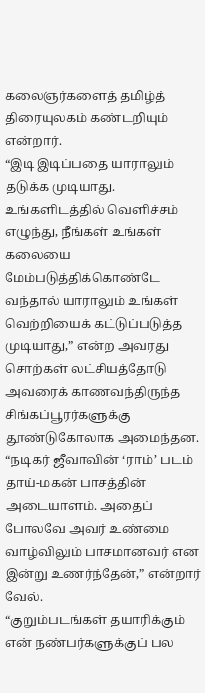கலைஞர்களைத் தமிழ்த் திரையுலகம் கண்டறியும் என்றார்.
“இடி இடிப்பதை யாராலும் தடுக்க முடியாது. உங்களிடத்தில் வெளிச்சம் எழுந்து, நீங்கள் உங்கள் கலையை மேம்படுத்திக்கொண்டே வந்தால் யாராலும் உங்கள் வெற்றியைக் கட்டுப்படுத்த முடியாது,” என்ற அவரது சொற்கள் லட்சியத்தோடு அவரைக் காணவந்திருந்த சிங்கப்பூரர்களுக்கு தூண்டுகோலாக அமைந்தன.
“நடிகர் ஜீவாவின் ‘ராம்’ படம் தாய்-மகன் பாசத்தின் அடையாளம். அதைப் போலவே அவர் உண்மை வாழ்விலும் பாசமானவர் என இன்று உணர்ந்தேன்,” என்றார் வேல்.
“குறும்படங்கள் தயாரிக்கும் என் நண்பர்களுக்குப் பல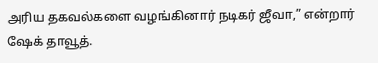அரிய தகவல்களை வழங்கினார் நடிகர் ஜீவா,” என்றார் ஷேக் தாவூத்.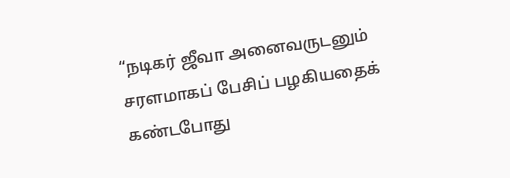“நடிகர் ஜீவா அனைவருடனும் சரளமாகப் பேசிப் பழகியதைக் கண்டபோது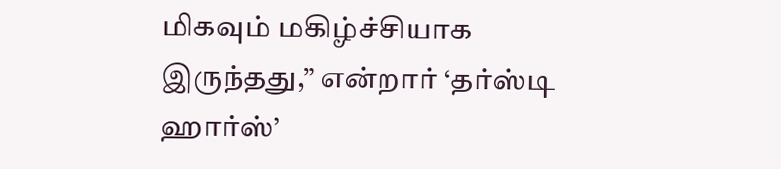மிகவும் மகிழ்ச்சியாக இருந்தது,” என்றார் ‘தர்ஸ்டி ஹார்ஸ்’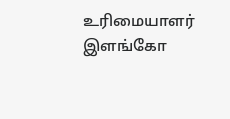உரிமையாளர் இளங்கோ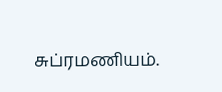சுப்ரமணியம்.